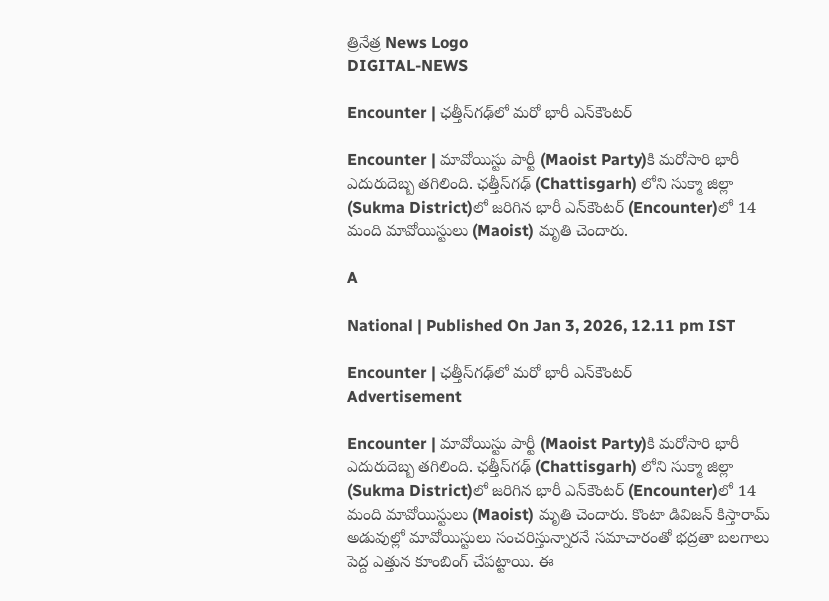త్రినేత్ర News Logo
DIGITAL-NEWS

Encounter | ఛ‌త్తీస్‌గ‌ఢ్‌లో మ‌రో భారీ ఎన్‌కౌంట‌ర్‌

Encounter | మావోయిస్టు పార్టీ (Maoist Party)కి మ‌రోసారి భారీ ఎదురుదెబ్బ త‌గిలింది. ఛ‌త్తీస్‌గ‌ఢ్‌ (Chattisgarh) లోని సుక్మా జిల్లా (Sukma District)లో జ‌రిగిన భారీ ఎన్‌కౌంట‌ర్‌ (Encounter)లో 14 మంది మావోయిస్టులు (Maoist) మృతి చెందారు.

A

National | Published On Jan 3, 2026, 12.11 pm IST

Encounter | ఛ‌త్తీస్‌గ‌ఢ్‌లో మ‌రో భారీ ఎన్‌కౌంట‌ర్‌
Advertisement

Encounter | మావోయిస్టు పార్టీ (Maoist Party)కి మ‌రోసారి భారీ ఎదురుదెబ్బ త‌గిలింది. ఛ‌త్తీస్‌గ‌ఢ్‌ (Chattisgarh) లోని సుక్మా జిల్లా (Sukma District)లో జ‌రిగిన భారీ ఎన్‌కౌంట‌ర్‌ (Encounter)లో 14 మంది మావోయిస్టులు (Maoist) మృతి చెందారు. కొంటా డివిజ‌న్ కిస్తారామ్ అడువుల్లో మావోయిస్టులు సంచ‌రిస్తున్నార‌నే స‌మాచారంతో భ‌ద్ర‌తా బ‌ల‌గాలు పెద్ద ఎత్తున కూంబింగ్ చేప‌ట్టాయి. ఈ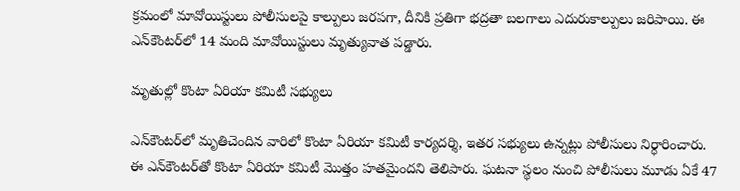క్ర‌మంలో మావోయిస్టులు పోలీసుల‌పై కాల్పులు జ‌ర‌ప‌గా, దీనికి ప్ర‌తిగా భ‌ద్ర‌తా బ‌ల‌గాలు ఎదురుకాల్పులు జ‌రిపాయి. ఈ ఎన్‌కౌంట‌ర్‌లో 14 మంది మావోయిస్టులు మృత్యువాత ప‌డ్డారు.

మృతుల్లో కొంటా ఏరియా క‌మిటీ స‌భ్యులు

ఎన్‌కౌంట‌ర్‌లో మృతిచెందిన వారిలో కొంటా ఏరియా క‌మిటీ కార్య‌ద‌ర్శి, ఇత‌ర స‌భ్యులు ఉన్న‌ట్లు పోలీసులు నిర్ధారించారు. ఈ ఎన్‌కౌంట‌ర్‌తో కొంటా ఏరియా క‌మిటీ మొత్తం హ‌త‌మైంద‌ని తెలిపారు. ఘ‌ట‌నా స్థ‌లం నుంచి పోలీసులు మూడు ఏకే 47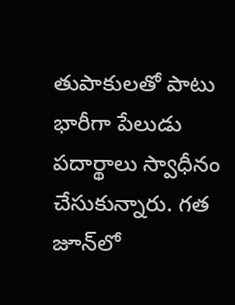తుపాకుల‌తో పాటు భారీగా పేలుడు ప‌దార్థాలు స్వాధీనం చేసుకున్నారు. గ‌త జూన్‌లో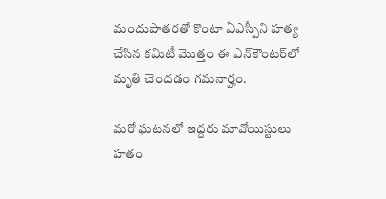మందుపాత‌ర‌తో కొంటా ఏఎస్పీని హ‌త్య చేసిన క‌మిటీ మొత్తం ఈ ఎన్‌కౌంట‌ర్‌లో మృతి చెంద‌డం గ‌మ‌నార్హం.

మ‌రో ఘ‌ట‌న‌లో ఇద్ద‌రు మావోయిస్టులు హ‌తం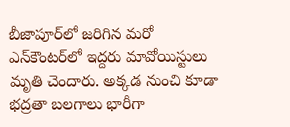బీజాపూర్‌లో జ‌రిగిన మ‌రో ఎన్‌కౌంట‌ర్‌లో ఇద్ద‌రు మావోయిస్టులు మృతి చెందారు. అక్క‌డ నుంచి కూడా భ‌ద్ర‌తా బ‌ల‌గాలు భారీగా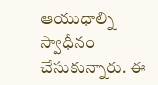ఆయుధాల్ని స్వాధీనం చేసుకున్నారు. ఈ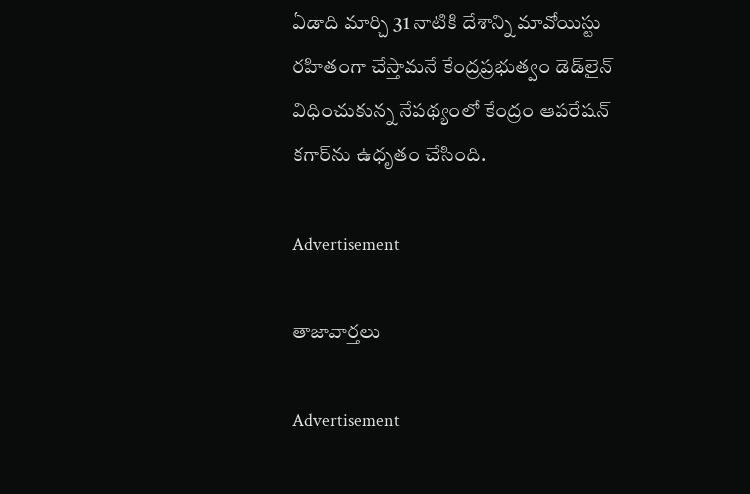ఏడాది మార్చి 31 నాటికి దేశాన్ని మావోయిస్టు ర‌హితంగా చేస్తామ‌నే కేంద్ర‌ప్ర‌భుత్వం డెడ్‌లైన్ విధించుకున్న నేప‌థ్యంలో కేంద్రం ఆప‌రేష‌న్ క‌గార్‌ను ఉధృతం చేసింది.

Advertisement

తాజావార్తలు

Advertisement